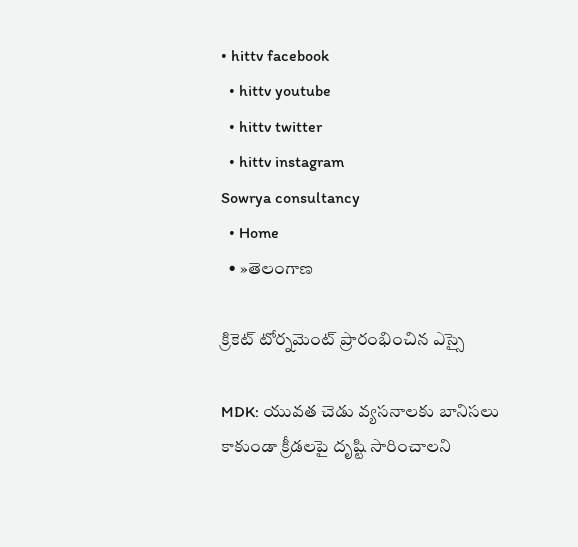• hittv facebook
  • hittv youtube
  • hittv twitter
  • hittv instagram
Sowrya consultancy
  • Home
  • »తెలంగాణ

క్రికెట్ టోర్నమెంట్ ప్రారంభించిన ఎస్సై

MDK: యువత చెడు వ్యసనాలకు బానిసలు కాకుండా క్రీడలపై దృష్టి సారించాలని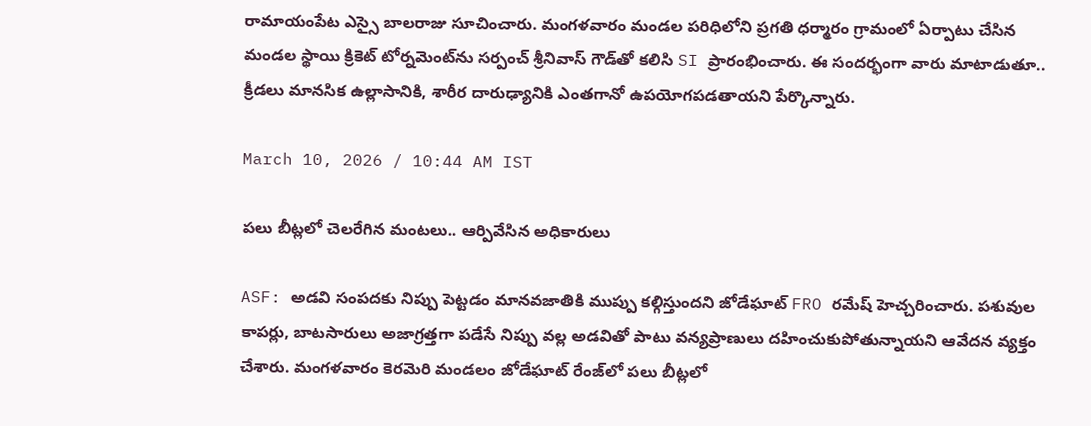రామాయంపేట ఎస్సై బాలరాజు సూచించారు. మంగళవారం మండల పరిధిలోని ప్రగతి ధర్మారం గ్రామంలో ఏర్పాటు చేసిన మండల స్థాయి క్రికెట్ టోర్నమెంట్‌ను సర్పంచ్ శ్రీనివాస్ గౌడ్‌తో కలిసి SI ప్రారంభించారు. ఈ సందర్భంగా వారు మాటాడుతూ.. క్రీడలు మానసిక ఉల్లాసానికి, శారీర దారుఢ్యానికి ఎంతగానో ఉపయోగపడతాయని పేర్కొన్నారు.

March 10, 2026 / 10:44 AM IST

పలు బీట్లలో చెలరేగిన మంటలు.. ఆర్పివేసిన అధికారులు

ASF: అడవి సంపదకు నిప్పు పెట్టడం మానవజాతికి ముప్పు కల్గిస్తుందని జోడేఘాట్ FRO రమేష్ హెచ్చరించారు. పశువుల కాపర్లు, బాటసారులు అజాగ్రత్తగా పడేసే నిప్పు వల్ల అడవితో పాటు వన్యప్రాణులు దహించుకుపోతున్నాయని ఆవేదన వ్యక్తం చేశారు. మంగళవారం కెరమెరి మండలం జోడేఘాట్ రేంజ్‌లో పలు బీట్లలో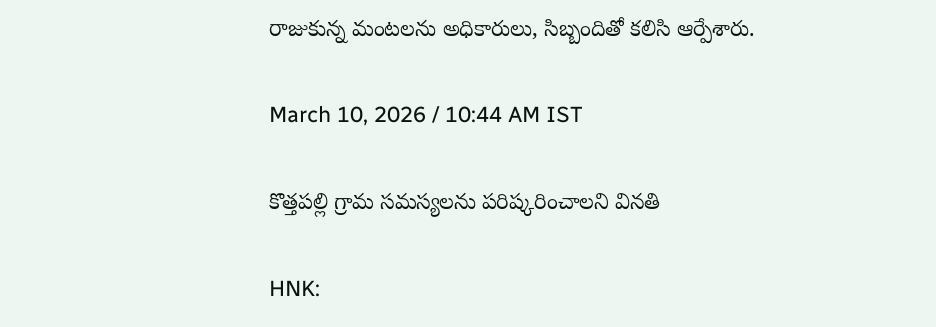రాజుకున్న మంటలను అధికారులు, సిబ్బందితో కలిసి ఆర్పేశారు.

March 10, 2026 / 10:44 AM IST

కొత్తపల్లి గ్రామ సమస్యలను పరిష్కరించాలని వినతి

HNK: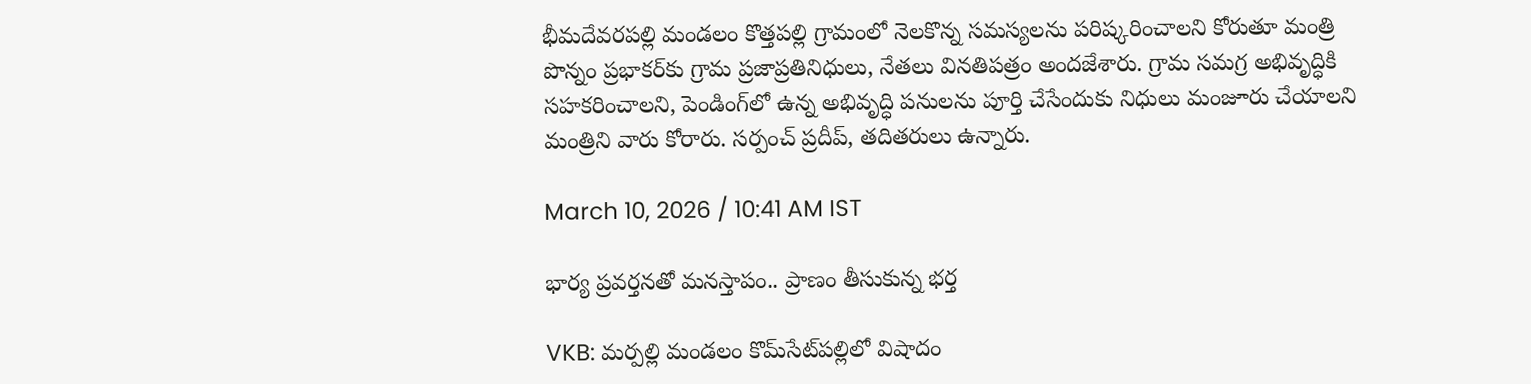భీమదేవరపల్లి మండలం కొత్తపల్లి గ్రామంలో నెలకొన్న సమస్యలను పరిష్కరించాలని కోరుతూ మంత్రి పొన్నం ప్రభాకర్‌కు గ్రామ ప్రజాప్రతినిధులు, నేతలు వినతిపత్రం అందజేశారు. గ్రామ సమగ్ర అభివృద్ధికి సహకరించాలని, పెండింగ్‌లో ఉన్న అభివృద్ధి పనులను పూర్తి చేసేందుకు నిధులు మంజూరు చేయాలని మంత్రిని వారు కోరారు. సర్పంచ్ ప్రదీప్, తదితరులు ఉన్నారు.

March 10, 2026 / 10:41 AM IST

భార్య ప్రవర్తనతో మనస్తాపం.. ప్రాణం తీసుకున్న భర్త

VKB: మర్పల్లి మండలం కొమ్‌సేట్‌పల్లిలో విషాదం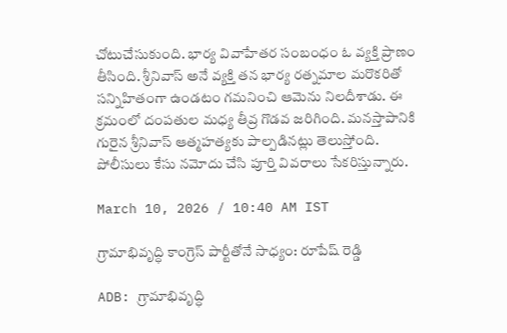చోటుచేసుకుంది. భార్య వివాహేతర సంబంధం ఓ వ్యక్తి ప్రాణం తీసింది. శ్రీనివాస్ అనే వ్యక్తి తన భార్య రత్నమాల మరొకరితో సన్నిహితంగా ఉండటం గమనించి ఆమెను నిలదీశాడు. ఈ క్రమంలో దంపతుల మధ్య తీవ్ర గొడవ జరిగింది. మనస్తాపానికి గురైన శ్రీనివాస్ ఆత్మహత్యకు పాల్పడినట్లు తెలుస్తోంది. పోలీసులు కేసు నమోదు చేసి పూర్తి వివరాలు సేకరిస్తున్నారు.

March 10, 2026 / 10:40 AM IST

గ్రామాభివృద్ధి కాంగ్రెస్ పార్టీతోనే సాధ్యం: రూపేష్ రెడ్డి

ADB: గ్రామాభివృద్ధి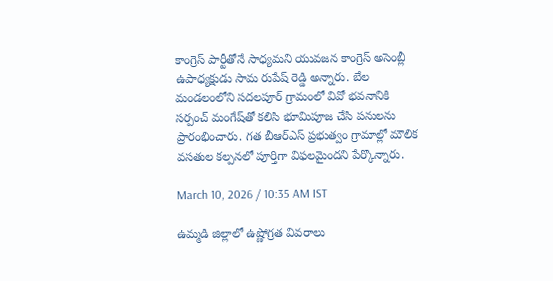కాంగ్రెస్ పార్టీతోనే సాధ్యమని యువజన కాంగ్రెస్ అసెంబ్లీ ఉపాధ్యక్షుడు సామ రుపేష్ రెడ్డి అన్నారు. బేల మండలంలోని సదలపూర్ గ్రామంలో వివో భవనానికి సర్పంచ్ మంగేష్‌తో కలిసి భూమిపూజ చేసి పనులను ప్రారంభించారు. గత బీఆర్ఎస్ ప్రభుత్వం గ్రామాల్లో మౌలిక వసతుల కల్పనలో పూర్తిగా విఫలమైందని పేర్కొన్నారు.

March 10, 2026 / 10:35 AM IST

ఉమ్మడి జిల్లాలో ఉష్ణోగ్రత వివరాలు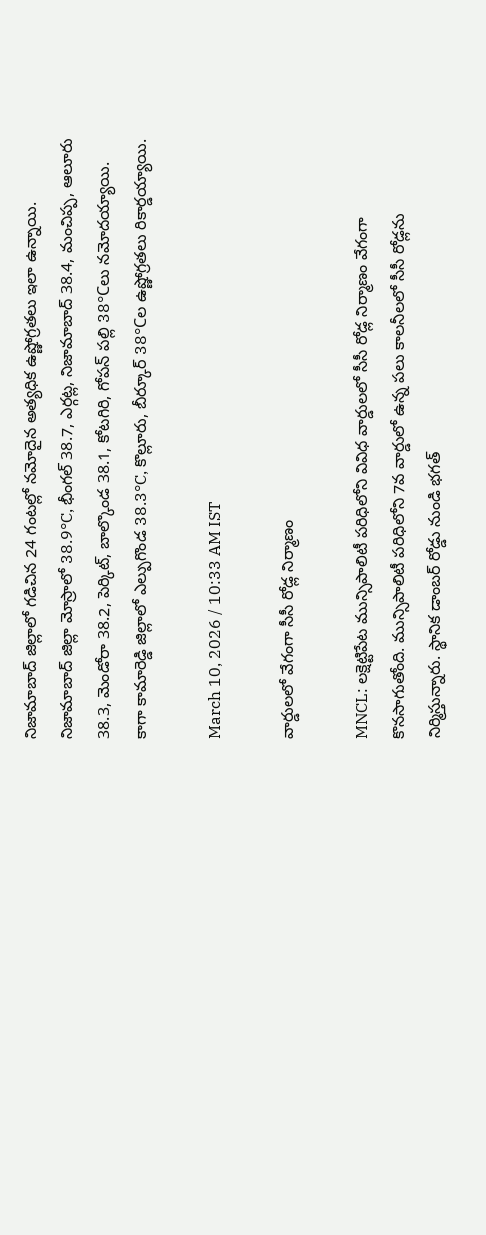నిజామాబాద్ జిల్లాలో గడిచిన 24 గంటల్లో నమోదైన అత్యధిక ఉష్ణోగ్రతలు ఇలా ఉన్నాయి. నిజామాబాద్ జిల్లా మోస్రాలో 38.9°C, భీంగల్ 38.7, ఎర్గట్ల, నిజామాబాద్ 38.4, మంచిప్ప, ఆలూరు 38.3, మెండోరా 38.2, పెర్కిట్, బాల్కొండ 38.1, కోటగిరి, గోపన్ పల్లి 38°Cలు నమోదయ్యాయి. కాగా కామారెడ్డి జిల్లాలో ఎల్పుగొండ 38.3°C, కొల్లూరు, బీర్కూర్ 38°Cల ఉష్ణోగ్రతలు రికార్డయ్యాయి.

March 10, 2026 / 10:33 AM IST

వార్డులలో వేగంగా సీసీ రోడ్ల నిర్మాణం

MNCL: లక్షెట్టిపేట మున్సిపాలిటీ పరిధిలోని వివిధ వార్డులలో సీసీ రోడ్ల నిర్మాణం వేగంగా కొనసాగుతోంది. మున్సిపాలిటీ పరిధిలోని 7వ వార్డులో ఉన్న పలు కాలనీలలో సీసీ రోడ్లను నిర్మిస్తున్నారు. స్థానిక డాంబర్ రోడ్డు నుండి భగత్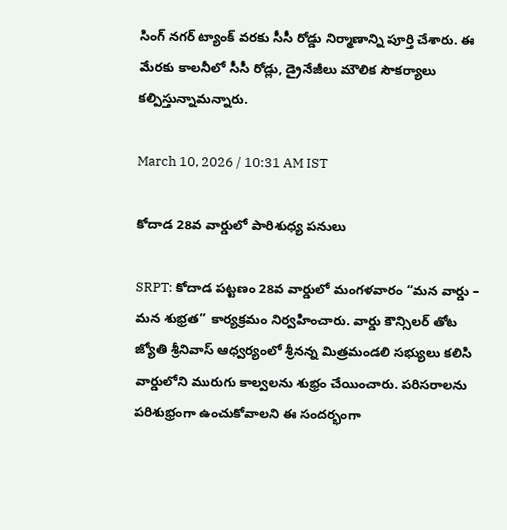సింగ్ నగర్ ట్యాంక్ వరకు సీసీ రోడ్డు నిర్మాణాన్ని పూర్తి చేశారు. ఈ మేరకు కాలనీలో సీసీ రోడ్లు, డ్రైనేజీలు మౌలిక సౌకర్యాలు కల్పిస్తున్నామన్నారు.

March 10, 2026 / 10:31 AM IST

కోదాడ 28వ వార్డులో పారిశుధ్య పనులు

SRPT: కోదాడ పట్టణం 28వ వార్డులో మంగళవారం “మన వార్డు – మన శుభ్రత” కార్యక్రమం నిర్వహించారు. వార్డు కౌన్సిలర్ తోట జ్యోతి శ్రీనివాస్ ఆధ్వర్యంలో శ్రీనన్న మిత్రమండలి సభ్యులు కలిసి వార్డులోని మురుగు కాల్వలను శుభ్రం చేయించారు. పరిసరాలను పరిశుభ్రంగా ఉంచుకోవాలని ఈ సందర్భంగా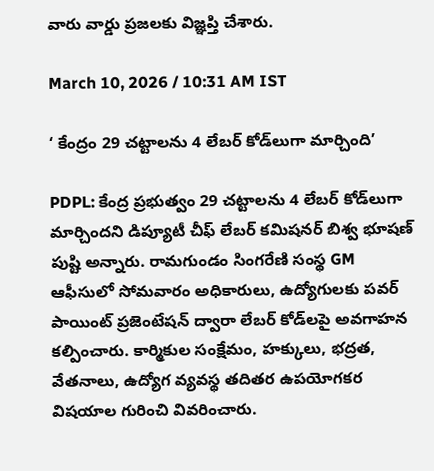వారు వార్డు ప్రజలకు విజ్ఞప్తి చేశారు.

March 10, 2026 / 10:31 AM IST

‘ కేంద్రం 29 చట్టాలను 4 లేబర్ కోడ్‌లుగా మార్చింది’

PDPL: కేంద్ర ప్రభుత్వం 29 చట్టాలను 4 లేబర్ కోడ్‌లుగా మార్చిందని డిప్యూటీ చీఫ్ లేబర్ కమిషనర్ బిశ్వ భూషణ్ పుష్టి అన్నారు. రామగుండం సింగరేణి సంస్థ GM ఆఫీసులో సోమవారం అధికారులు, ఉద్యోగులకు పవర్ పాయింట్ ప్రజెంటేషన్ ద్వారా లేబర్ కోడ్‌లపై అవగాహన కల్పించారు. కార్మికుల సంక్షేమం, హక్కులు, భద్రత, వేతనాలు, ఉద్యోగ వ్యవస్థ తదితర ఉపయోగకర విషయాల గురించి వివరించారు.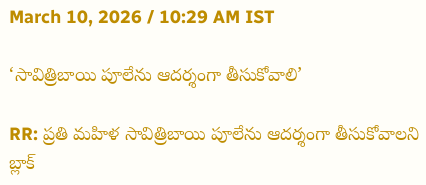March 10, 2026 / 10:29 AM IST

‘సావిత్రిబాయి పూలేను ఆదర్శంగా తీసుకోవాలి’

RR: ప్రతి మహిళ సావిత్రిబాయి పూలేను ఆదర్శంగా తీసుకోవాలని బ్లాక్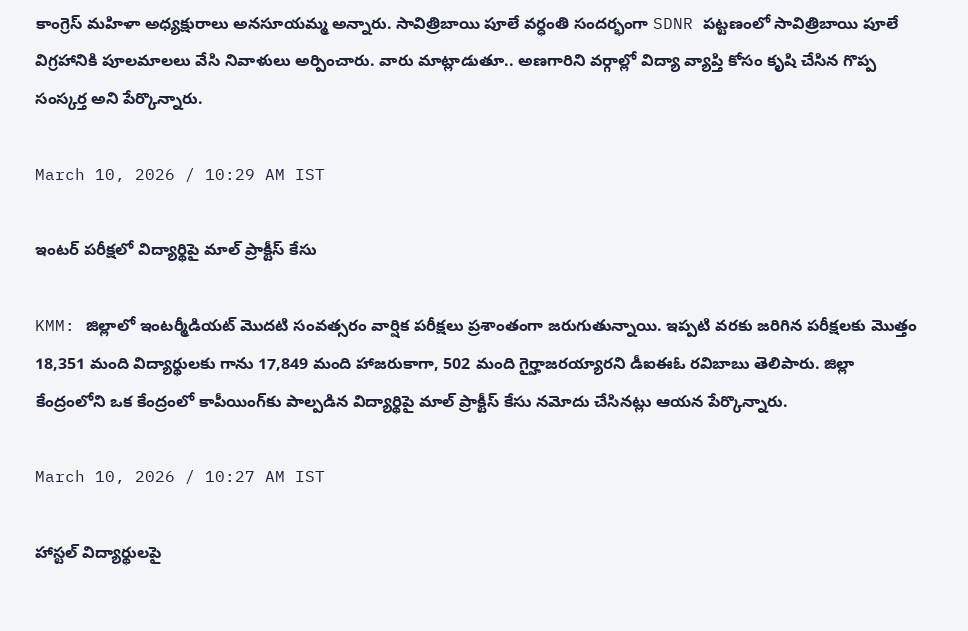కాంగ్రెస్ మహిళా అధ్యక్షురాలు అనసూయమ్మ అన్నారు. సావిత్రిబాయి పూలే వర్ధంతి సందర్భంగా SDNR పట్టణంలో సావిత్రిబాయి పూలే విగ్రహానికి పూలమాలలు వేసి నివాళులు అర్పించారు. వారు మాట్లాడుతూ.. అణగారిని వర్గాల్లో విద్యా వ్యాప్తి కోసం కృషి చేసిన గొప్ప సంస్కర్త అని పేర్కొన్నారు.

March 10, 2026 / 10:29 AM IST

ఇంటర్ పరీక్షలో విద్యార్థిపై మాల్ ప్రాక్టీస్ కేసు

KMM: జిల్లాలో ఇంటర్మీడియట్ మొదటి సంవత్సరం వార్షిక పరీక్షలు ప్రశాంతంగా జరుగుతున్నాయి. ఇప్పటి వరకు జరిగిన పరీక్షలకు మొత్తం 18,351 మంది విద్యార్థులకు గాను 17,849 మంది హాజరుకాగా, 502 మంది గైర్హాజరయ్యారని డీఐఈఓ రవిబాబు తెలిపారు. జిల్లా కేంద్రంలోని ఒక కేంద్రంలో కాపీయింగ్‌కు పాల్పడిన విద్యార్థిపై మాల్ ప్రాక్టీస్ కేసు నమోదు చేసినట్లు ఆయన పేర్కొన్నారు.

March 10, 2026 / 10:27 AM IST

హాస్టల్ విద్యార్థులపై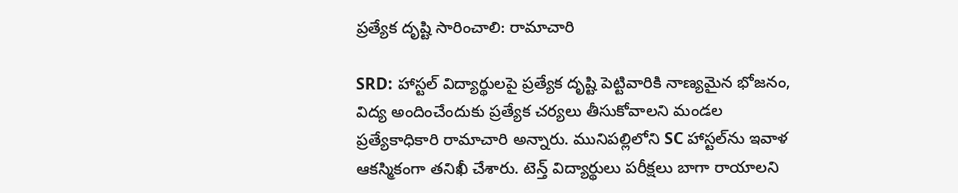ప్రత్యేక దృష్టి సారించాలి: రామాచారి

SRD: హాస్టల్ విద్యార్థులపై ప్రత్యేక దృష్టి పెట్టివారికి నాణ్యమైన భోజనం, విద్య అందించేందుకు ప్రత్యేక చర్యలు తీసుకోవాలని మండల ప్రత్యేకాధికారి రామాచారి అన్నారు. మునిపల్లిలోని SC హాస్టల్‌ను ఇవాళ ఆకస్మికంగా తనిఖీ చేశారు. టెన్త్ విద్యార్థులు పరీక్షలు బాగా రాయాలని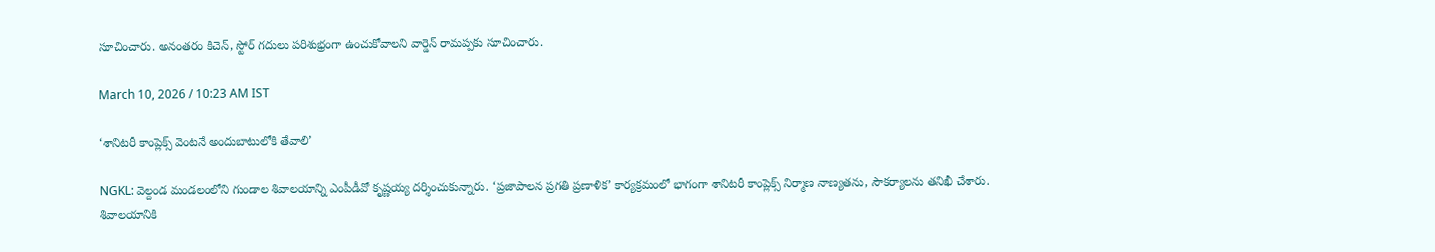సూచించారు. అనంతరం కిచెన్, స్టోర్ గదులు పరిశుభ్రంగా ఉంచుకోవాలని వార్డెన్ రామప్పకు సూచించారు.

March 10, 2026 / 10:23 AM IST

‘శానిటరీ కాంప్లెక్స్ వెంటనే అందుబాటులోకి తేవాలి’

NGKL: వెల్దండ మండలంలోని గుండాల శివాలయాన్ని ఎంపీడీవో కృష్ణయ్య దర్శించుకున్నారు. ‘ప్రజాపాలన ప్రగతి ప్రణాళిక’ కార్యక్రమంలో భాగంగా శానిటరీ కాంప్లెక్స్ నిర్మాణ నాణ్యతను, సౌకర్యాలను తనిఖీ చేశారు. శివాలయానికి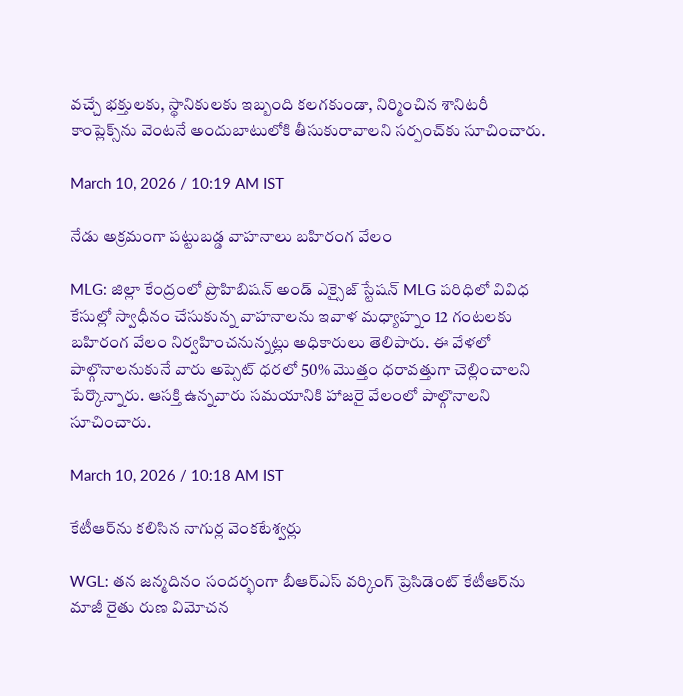వచ్చే భక్తులకు, స్థానికులకు ఇబ్బంది కలగకుండా, నిర్మించిన శానిటరీ కాంప్లెక్స్‌‌ను వెంటనే అందుబాటులోకి తీసుకురావాలని సర్పంచ్‌కు సూచించారు.

March 10, 2026 / 10:19 AM IST

నేడు అక్రమంగా పట్టుబడ్డ వాహనాలు బహిరంగ వేలం

MLG: జిల్లా కేంద్రంలో ప్రొహిబిషన్ అండ్ ఎక్సైజ్ స్టేషన్ MLG పరిధిలో వివిధ కేసుల్లో స్వాధీనం చేసుకున్న వాహనాలను ఇవాళ మధ్యాహ్నం 12 గంటలకు బహిరంగ వేలం నిర్వహించనున్నట్లు అధికారులు తెలిపారు. ఈ వేళలో పాల్గొనాలనుకునే వారు అప్సెట్ ధరలో 50% మొత్తం ధరావత్తుగా చెల్లించాలని పేర్కొన్నారు. ఆసక్తి ఉన్నవారు సమయానికి హాజరై వేలంలో పాల్గొనాలని సూచించారు.

March 10, 2026 / 10:18 AM IST

కేటీఆర్‌ను కలిసిన నాగుర్ల వెంకటేశ్వర్లు

WGL: తన జన్మదినం సందర్భంగా బీఆర్ఎస్ వర్కింగ్ ప్రెసిడెంట్ కేటీఆర్‌ను మాజీ రైతు రుణ విమోచన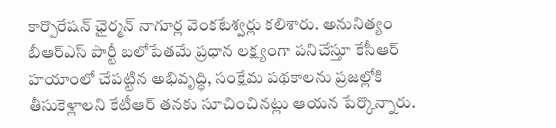కార్పొరేషన్ ఛైర్మన్ నాగూర్ల వెంకటేశ్వర్లు కలిశారు. అనునిత్యం బీఆర్ఎస్ పార్టీ బలోపేతమే ప్రధాన లక్ష్యంగా పనిచేస్తూ కేసీఆర్ హయాంలో చేపట్టిన అభివృద్ధి, సంక్షేమ పథకాలను ప్రజల్లోకి తీసుకెళ్లాలని కేటీఆర్ తనకు సూచించినట్లు ఆయన పేర్కొన్నారు.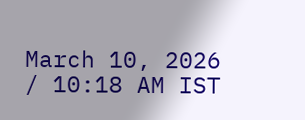March 10, 2026 / 10:18 AM IST